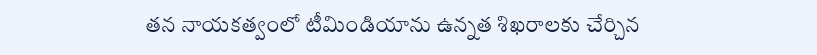తన నాయకత్వంలో టీమిండియాను ఉన్నత శిఖరాలకు చేర్చిన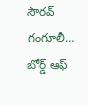సౌరవ్ గంగూలీ… బోర్డ్ ఆఫ్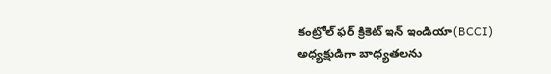కంట్రోల్ ఫర్ క్రికెట్ ఇన్ ఇండియా(BCCI) అధ్యక్షుడిగా బాధ్యతలను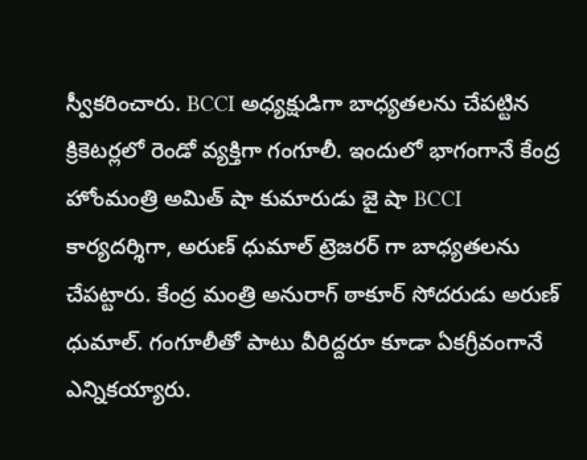స్వీకరించారు. BCCI అధ్యక్షుడిగా బాధ్యతలను చేపట్టిన క్రికెటర్లలో రెండో వ్యక్తిగా గంగూలీ. ఇందులో భాగంగానే కేంద్ర హోంమంత్రి అమిత్ షా కుమారుడు జై షా BCCI కార్యదర్శిగా, అరుణ్ ధుమాల్ ట్రెజరర్ గా బాధ్యతలను చేపట్టారు. కేంద్ర మంత్రి అనురాగ్ ఠాకూర్ సోదరుడు అరుణ్ ధుమాల్. గంగూలీతో పాటు వీరిద్దరూ కూడా ఏకగ్రీవంగానే ఎన్నికయ్యారు.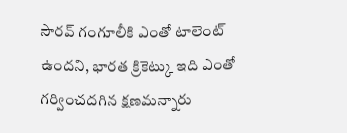సౌరవ్ గంగూలీకి ఎంతో టాలెంట్ ఉందని, భారత క్రికెట్కు ఇది ఎంతో గర్వించదగిన క్షణమన్నారు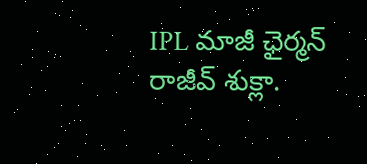IPL మాజీ ఛైర్మన్ రాజీవ్ శుక్లా.